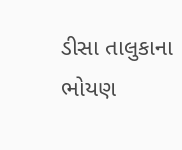ડીસા તાલુકાના ભોયણ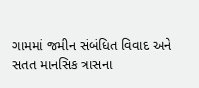ગામમાં જમીન સંબંધિત વિવાદ અને સતત માનસિક ત્રાસના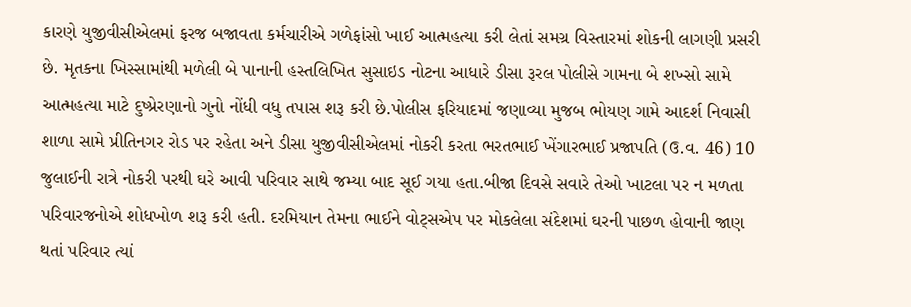કારણે યુજીવીસીએલમાં ફરજ બજાવતા કર્મચારીએ ગળેફાંસો ખાઈ આત્મહત્યા કરી લેતાં સમગ્ર વિસ્તારમાં શોકની લાગણી પ્રસરી છે. મૃતકના ખિસ્સામાંથી મળેલી બે પાનાની હસ્તલિખિત સુસાઇડ નોટના આધારે ડીસા રૂરલ પોલીસે ગામના બે શખ્સો સામે આત્મહત્યા માટે દુષ્પ્રેરણાનો ગુનો નોંધી વધુ તપાસ શરૂ કરી છે.પોલીસ ફરિયાદમાં જણાવ્યા મુજબ ભોયણ ગામે આદર્શ નિવાસી શાળા સામે પ્રીતિનગર રોડ પર રહેતા અને ડીસા યુજીવીસીએલમાં નોકરી કરતા ભરતભાઈ ખેંગારભાઈ પ્રજાપતિ (ઉ.વ. 46) 10 જુલાઈની રાત્રે નોકરી પરથી ઘરે આવી પરિવાર સાથે જમ્યા બાદ સૂઈ ગયા હતા.બીજા દિવસે સવારે તેઓ ખાટલા પર ન મળતા પરિવારજનોએ શોધખોળ શરૂ કરી હતી. દરમિયાન તેમના ભાઈને વોટ્સએપ પર મોકલેલા સંદેશમાં ઘરની પાછળ હોવાની જાણ થતાં પરિવાર ત્યાં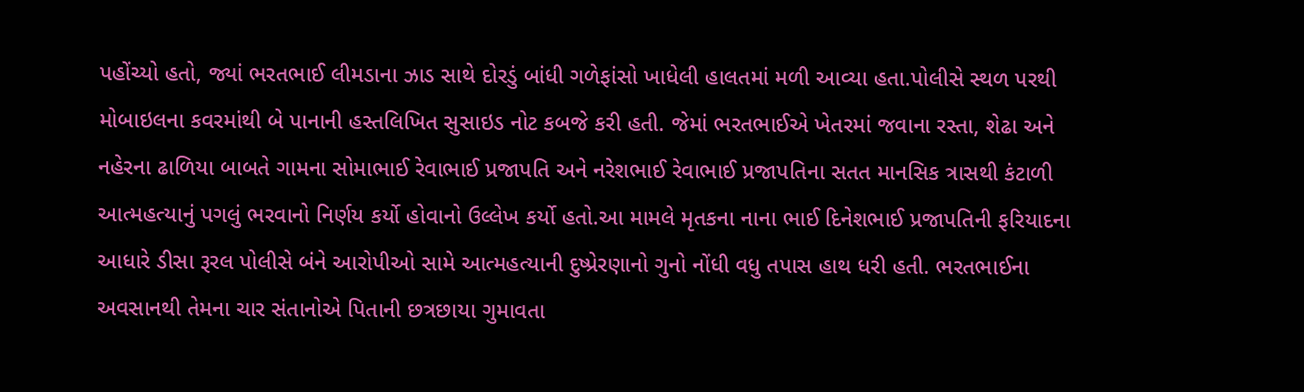પહોંચ્યો હતો, જ્યાં ભરતભાઈ લીમડાના ઝાડ સાથે દોરડું બાંધી ગળેફાંસો ખાધેલી હાલતમાં મળી આવ્યા હતા.પોલીસે સ્થળ પરથી મોબાઇલના કવરમાંથી બે પાનાની હસ્તલિખિત સુસાઇડ નોટ કબજે કરી હતી. જેમાં ભરતભાઈએ ખેતરમાં જવાના રસ્તા, શેઢા અને નહેરના ઢાળિયા બાબતે ગામના સોમાભાઈ રેવાભાઈ પ્રજાપતિ અને નરેશભાઈ રેવાભાઈ પ્રજાપતિના સતત માનસિક ત્રાસથી કંટાળી આત્મહત્યાનું પગલું ભરવાનો નિર્ણય કર્યો હોવાનો ઉલ્લેખ કર્યો હતો.આ મામલે મૃતકના નાના ભાઈ દિનેશભાઈ પ્રજાપતિની ફરિયાદના આધારે ડીસા રૂરલ પોલીસે બંને આરોપીઓ સામે આત્મહત્યાની દુષ્પ્રેરણાનો ગુનો નોંધી વધુ તપાસ હાથ ધરી હતી. ભરતભાઈના અવસાનથી તેમના ચાર સંતાનોએ પિતાની છત્રછાયા ગુમાવતા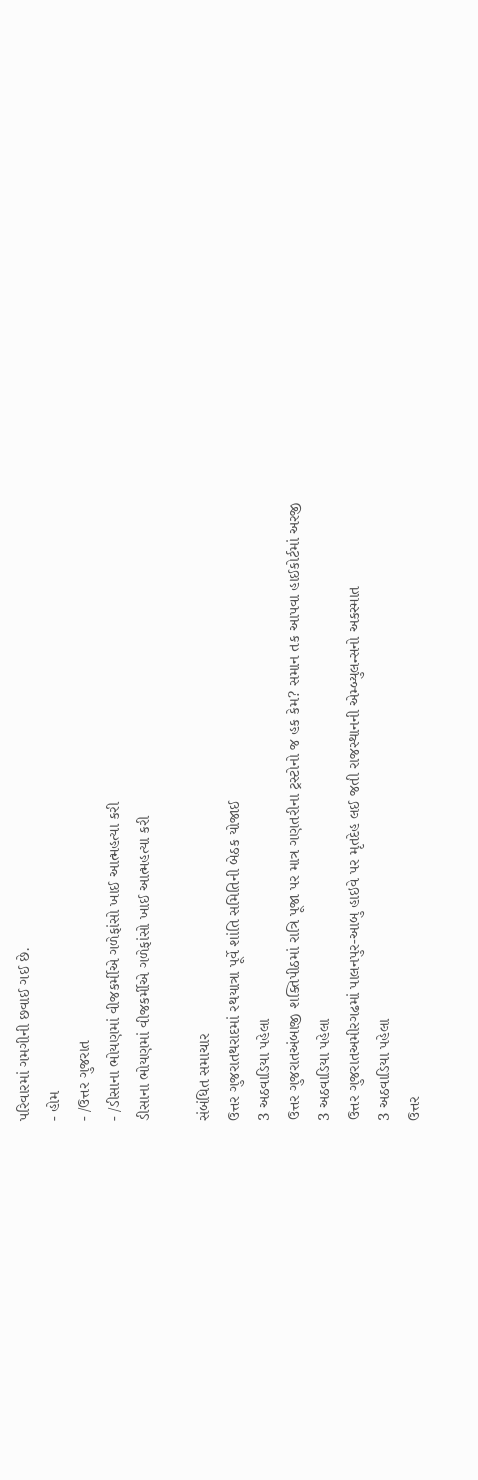પરિવારમાં ગમગીની છવાઈ ગઈ છે.
- હોમ
- /ઉત્તર ગુજરાત
- /ડીસાના ભોયણમાં વીજકર્મીએ ગળેફાંસો ખાઈ આત્મહત્યા કરી
ડીસાના ભોયણમાં વીજકર્મીએ ગળેફાંસો ખાઈ આત્મહત્યા કરી

સંબંધિત સમાચાર
ઉત્તર ગુજરાતથરાદમાં રથયાત્રા પૂર્વે શાંતિ સમિતિની બેઠક યોજાઈ
3 અઠવાડિયા પહેલા
ઉત્તર ગુજરાતઅંબાજી શક્તિપીઠમાં રાત્રિ પૂજા પર માત્ર ગણતરીના ટ્રસ્ટોનો જ હક કેમ? સમાન તક આપવા હાઈકોર્ટમાં અરજી
3 અઠવાડિયા પહેલા
ઉત્તર ગુજરાતઅમીરગઢમાં પાલનપુર-આબુ હાઇવે પર મૃતદેહ લઈ જતી રાજસ્થાનની એમ્બ્યુલન્સનો અકસ્માત
3 અઠવાડિયા પહેલા
ઉત્તર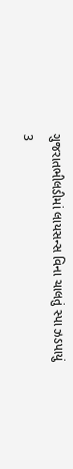ગુજરાતભીલડીમાં લાયસન્સ વિના ચાલતું સ્પા ઝડપાયું
3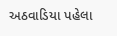અઠવાડિયા પહેલા